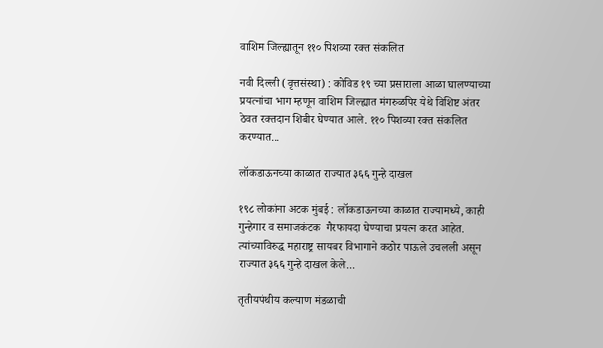वाशिम जिल्ह्यातून ११० पिशव्या रक्त संकलित

नवी दिल्ली (वृत्तसंस्था) : कोविड १९ च्या प्रसाराला आळा घालण्याच्या प्रयत्नांचा भाग म्हणून वाशिम जिल्ह्यात मंगरुळपिर येथे विशिष्ट अंतर ठेवत रक्तदान शिबीर घेण्यात आले. ११० पिशव्या रक्त संकलित करण्यात...

लॉकडाऊनच्या काळात राज्यात ३६६ गुन्हे दाखल

१९८ लोकांना अटक मुंबई : लॉकडाऊनच्या काळात राज्यामध्ये, काही गुन्हेगार व समाजकंटक  गैरफायदा घेण्याचा प्रयत्न करत आहेत. त्यांच्याविरुद्ध महाराष्ट्र सायबर विभागाने कठोर पाऊले उचलली असून राज्यात ३६६ गुन्हे दाखल केले...

तृतीयपंथीय कल्याण मंडळाची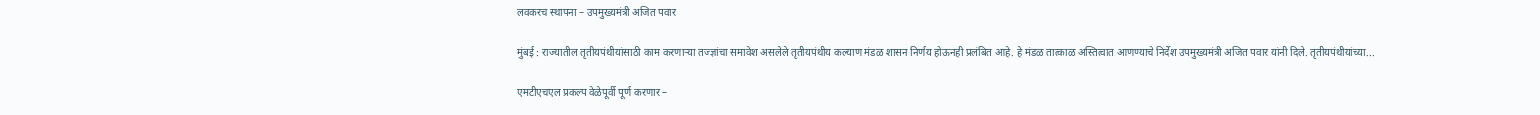लवकरच स्थापना – उपमुख्यमंत्री अजित पवार

मुंबई : राज्यातील तृतीयपंथीयांसाठी काम करणाऱ्या तज्ज्ञांचा समावेश असलेले तृतीयपंथीय कल्याण मंडळ शासन निर्णय होऊनही प्रलंबित आहे. हे मंडळ तात्काळ अस्तित्वात आणण्याचे निर्देश उपमुख्यमंत्री अजित पवार यांनी दिले. तृतीयपंथीयांच्या...

एमटीएचएल प्रकल्प वेळेपूर्वी पूर्ण करणार –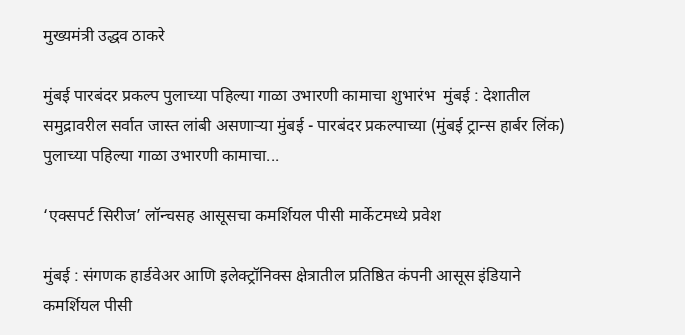मुख्यमंत्री उद्धव ठाकरे

मुंबई पारबंदर प्रकल्प पुलाच्या पहिल्या गाळा उभारणी कामाचा शुभारंभ  मुंबई : देशातील समुद्रावरील सर्वात जास्त लांबी असणाऱ्या मुंबई - पारबंदर प्रकल्पाच्या (मुंबई ट्रान्स हार्बर लिंक) पुलाच्या पहिल्या गाळा उभारणी कामाचा...

‘एक्सपर्ट सिरीज’ लॉन्चसह आसूसचा कमर्शियल पीसी मार्केटमध्ये प्रवेश

मुंबई : संगणक हार्डवेअर आणि इलेक्ट्रॉनिक्स क्षेत्रातील प्रतिष्ठित कंपनी आसूस इंडियाने कमर्शियल पीसी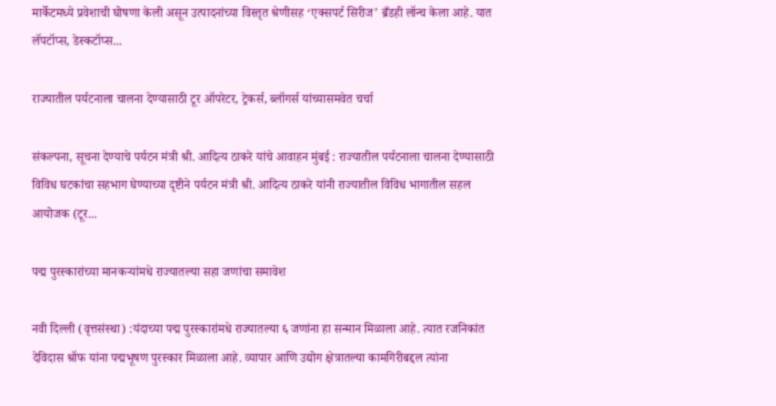मार्केटमध्ये प्रवेशाची घोषणा केली असून उत्पादनांच्या विस्तृत श्रेणीसह ‘एक्सपर्ट सिरीज’ ब्रँडही लॉन्च केला आहे. यात लॅपटॉप्स, डेस्कटॉप्स...

राज्यातील पर्यटनाला चालना देण्यासाठी टूर ऑपरेटर, ट्रेकर्स, ब्लॉगर्स यांच्यासमवेत चर्चा

संकल्पना, सूचना देण्याचे पर्यटन मंत्री श्री. आदित्य ठाकरे यांचे आवाहन मुंबई : राज्यातील पर्यटनाला चालना देण्यासाठी विविध घटकांचा सहभाग घेण्याच्या दृष्टीने पर्यटन मंत्री श्री. आदित्य ठाकरे यांनी राज्यातील विविध भागातील सहल आयोजक (टूर...

पद्म पुरस्कारांच्या मानकऱ्यांमधे राज्यातल्या सहा जणांचा समावेश

नवी दिल्ली (वृत्तसंस्था) :यंदाच्या पद्म पुरस्कारांमधे राज्यातल्या ६ जणांना हा सन्मान मिळाला आहे. त्यात रजनिकांत देविदास श्रॉफ यांना पद्मभूषण पुरस्कार मिळाला आहे. व्यापार आणि उद्योग क्षेत्रातल्या कामगिरीबद्दल त्यांना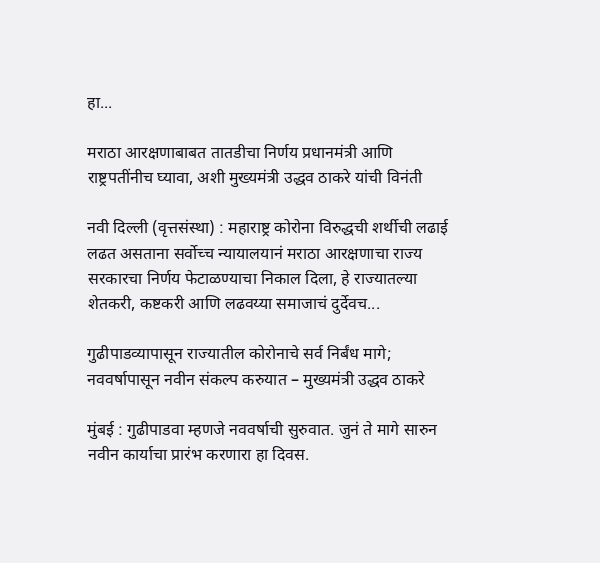हा...

मराठा आरक्षणाबाबत तातडीचा निर्णय प्रधानमंत्री आणि राष्ट्रपतींनीच घ्यावा, अशी मुख्यमंत्री उद्धव ठाकरे यांची विनंती

नवी दिल्ली (वृत्तसंस्था) : महाराष्ट्र कोरोना विरुद्धची शर्थीची लढाई लढत असताना सर्वोच्च न्यायालयानं मराठा आरक्षणाचा राज्य सरकारचा निर्णय फेटाळण्याचा निकाल दिला, हे राज्यातल्या शेतकरी, कष्टकरी आणि लढवय्या समाजाचं दुर्देवच...

गुढीपाडव्यापासून राज्यातील कोरोनाचे सर्व निर्बंध मागे; नववर्षापासून नवीन संकल्प करुयात – मुख्यमंत्री उद्धव ठाकरे

मुंबई : गुढीपाडवा म्हणजे नववर्षाची सुरुवात. जुनं ते मागे सारुन नवीन कार्याचा प्रारंभ करणारा हा दिवस.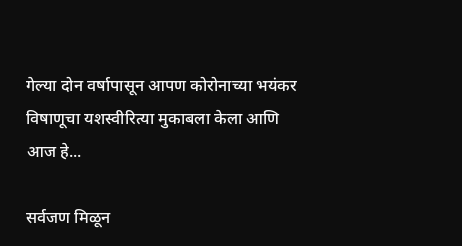गेल्या दोन वर्षापासून आपण कोरोनाच्या भयंकर विषाणूचा यशस्वीरित्या मुकाबला केला आणि आज हे...

सर्वजण मिळून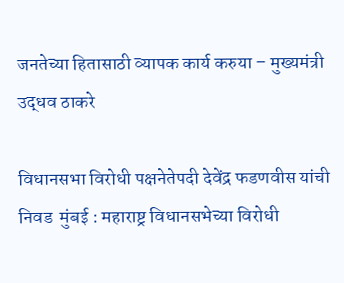जनतेच्या हितासाठी व्यापक कार्य करुया – मुख्यमंत्री उद्धव ठाकरे

विधानसभा विरोधी पक्षनेतेपदी देवेंद्र फडणवीस यांची निवड  मुंबई : महाराष्ट्र विधानसभेच्या विरोधी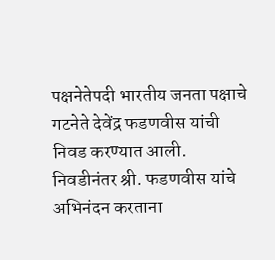पक्षनेतेपदी भारतीय जनता पक्षाचे गटनेते देवेंद्र फडणवीस यांची निवड करण्यात आली. निवडीनंतर श्री. फडणवीस यांचे अभिनंदन करताना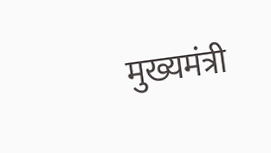मुख्यमंत्री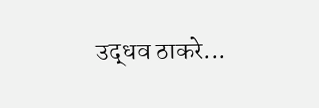उद्धव ठाकरे...